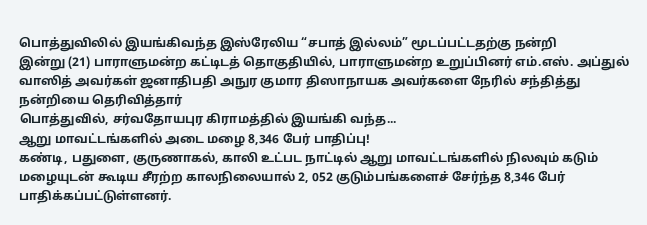பொத்துவிலில் இயங்கிவந்த இஸ்ரேலிய “சபாத் இல்லம்” மூடப்பட்டதற்கு நன்றி
இன்று (21) பாராளுமன்ற கட்டிடத் தொகுதியில், பாராளுமன்ற உறுப்பினர் எம்.எஸ். அப்துல் வாஸித் அவர்கள் ஜனாதிபதி அநுர குமார திஸாநாயக அவர்களை நேரில் சந்தித்து நன்றியை தெரிவித்தார்
பொத்துவில், சர்வதோயபுர கிராமத்தில் இயங்கி வந்த...
ஆறு மாவட்டங்களில் அடை மழை 8,346 பேர் பாதிப்பு!
கண்டி, பதுளை, குருணாகல், காலி உட்பட நாட்டில் ஆறு மாவட்டங்களில் நிலவும் கடும் மழையுடன் கூடிய சீரற்ற காலநிலையால் 2, 052 குடும்பங்களைச் சேர்ந்த 8,346 பேர் பாதிக்கப்பட்டுள்ளனர்.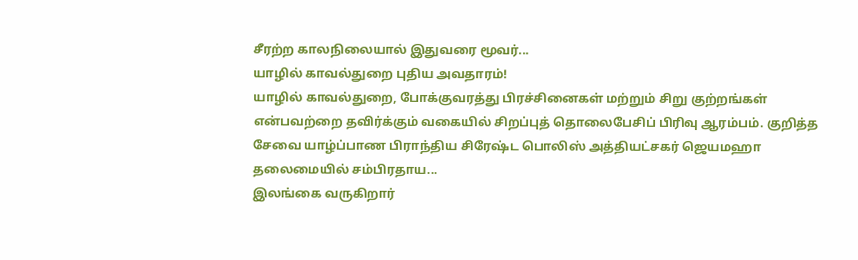சீரற்ற காலநிலையால் இதுவரை மூவர்...
யாழில் காவல்துறை புதிய அவதாரம்!
யாழில் காவல்துறை, போக்குவரத்து பிரச்சினைகள் மற்றும் சிறு குற்றங்கள் என்பவற்றை தவிர்க்கும் வகையில் சிறப்புத் தொலைபேசிப் பிரிவு ஆரம்பம். குறித்த சேவை யாழ்ப்பாண பிராந்திய சிரேஷ்ட பொலிஸ் அத்தியட்சகர் ஜெயமஹா தலைமையில் சம்பிரதாய...
இலங்கை வருகிறார்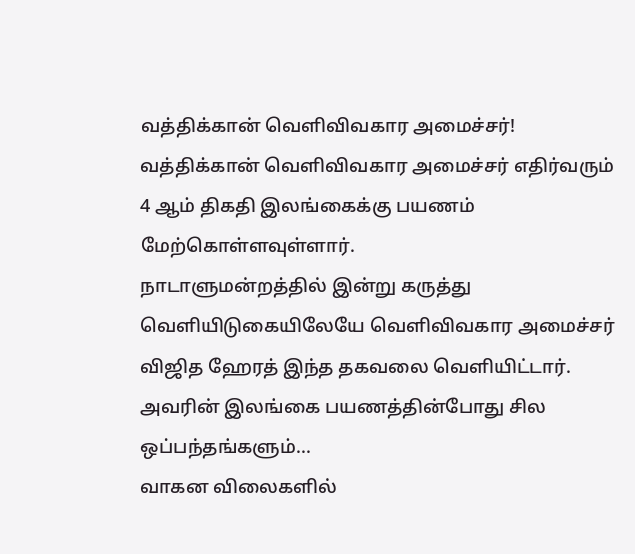வத்திக்கான் வெளிவிவகார அமைச்சர்!
வத்திக்கான் வெளிவிவகார அமைச்சர் எதிர்வரும் 4 ஆம் திகதி இலங்கைக்கு பயணம் மேற்கொள்ளவுள்ளார்.
நாடாளுமன்றத்தில் இன்று கருத்து வெளியிடுகையிலேயே வெளிவிவகார அமைச்சர் விஜித ஹேரத் இந்த தகவலை வெளியிட்டார்.
அவரின் இலங்கை பயணத்தின்போது சில ஒப்பந்தங்களும்...
வாகன விலைகளில்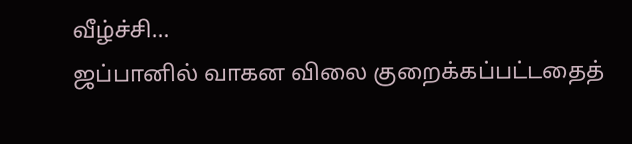வீழ்ச்சி…
ஜப்பானில் வாகன விலை குறைக்கப்பட்டதைத்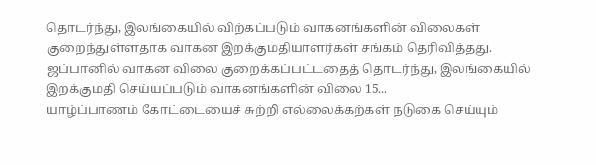தொடர்ந்து, இலங்கையில் விற்கப்படும் வாகனங்களின் விலைகள் குறைந்துள்ளதாக வாகன இறக்குமதியாளர்கள் சங்கம் தெரிவித்தது.
ஜப்பானில் வாகன விலை குறைக்கப்பட்டதைத் தொடர்ந்து, இலங்கையில் இறக்குமதி செய்யப்படும் வாகனங்களின் விலை 15...
யாழ்ப்பாணம் கோட்டையைச் சுற்றி எல்லைக்கற்கள் நடுகை செய்யும்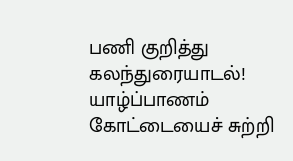பணி குறித்து கலந்துரையாடல்!
யாழ்ப்பாணம் கோட்டையைச் சுற்றி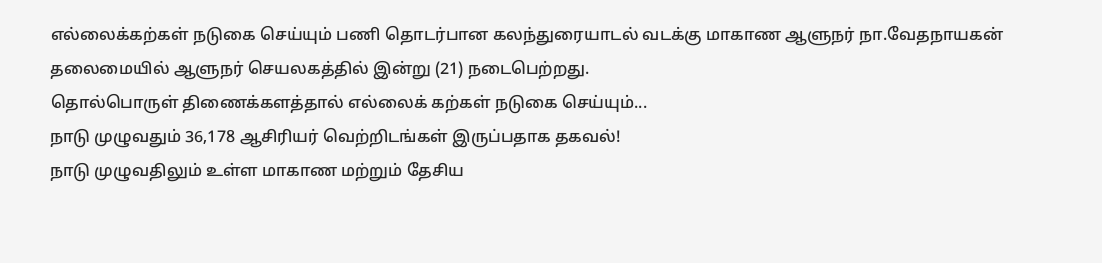எல்லைக்கற்கள் நடுகை செய்யும் பணி தொடர்பான கலந்துரையாடல் வடக்கு மாகாண ஆளுநர் நா.வேதநாயகன் தலைமையில் ஆளுநர் செயலகத்தில் இன்று (21) நடைபெற்றது.
தொல்பொருள் திணைக்களத்தால் எல்லைக் கற்கள் நடுகை செய்யும்...
நாடு முழுவதும் 36,178 ஆசிரியர் வெற்றிடங்கள் இருப்பதாக தகவல்!
நாடு முழுவதிலும் உள்ள மாகாண மற்றும் தேசிய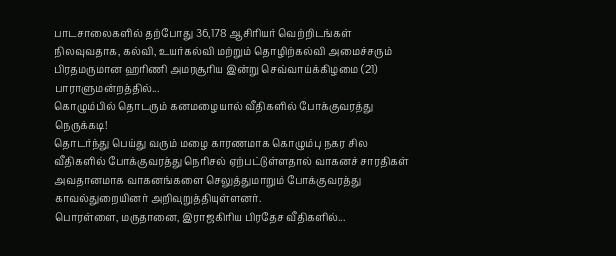பாடசாலைகளில் தற்போது 36,178 ஆசிரியர் வெற்றிடங்கள் நிலவுவதாக, கல்வி, உயர்கல்வி மற்றும் தொழிற்கல்வி அமைச்சரும் பிரதமருமான ஹரிணி அமரசூரிய இன்று செவ்வாய்க்கிழமை (21) பாராளுமன்றத்தில்...
கொழும்பில் தொடரும் கனமழையால் வீதிகளில் போக்குவரத்து நெருக்கடி!
தொடர்ந்து பெய்து வரும் மழை காரணமாக கொழும்பு நகர சில வீதிகளில் போக்குவரத்து நெரிசல் ஏற்பட்டுள்ளதால் வாகனச் சாரதிகள் அவதானமாக வாகனங்களை செலுத்துமாறும் போக்குவரத்து காவல்துறையினர் அறிவுறுத்தியுள்ளனர்.
பொரள்ளை, மருதானை, இராஜகிரிய பிரதேச வீதிகளில்...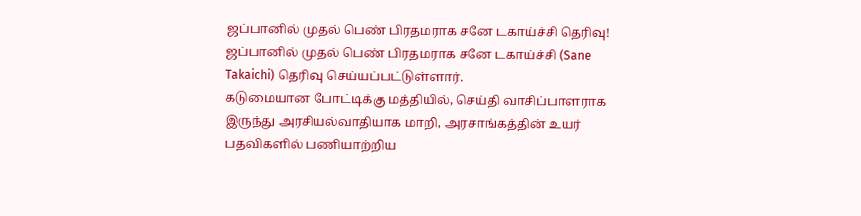ஜப்பானில் முதல் பெண் பிரதமராக சனே டகாய்ச்சி தெரிவு!
ஜப்பானில் முதல் பெண் பிரதமராக சனே டகாய்ச்சி (Sane Takaichi) தெரிவு செய்யப்பட்டுள்ளார்.
கடுமையான போட்டிக்கு மத்தியில், செய்தி வாசிப்பாளராக இருந்து அரசியல்வாதியாக மாறி, அரசாங்கத்தின் உயர் பதவிகளில் பணியாற்றிய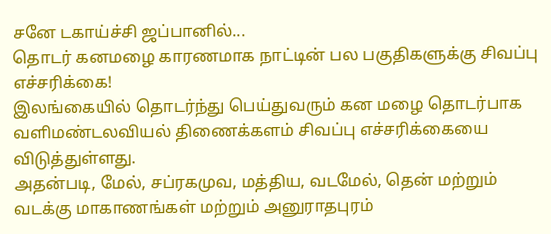சனே டகாய்ச்சி ஜப்பானில்...
தொடர் கனமழை காரணமாக நாட்டின் பல பகுதிகளுக்கு சிவப்பு எச்சரிக்கை!
இலங்கையில் தொடர்ந்து பெய்துவரும் கன மழை தொடர்பாக வளிமண்டலவியல் திணைக்களம் சிவப்பு எச்சரிக்கையை விடுத்துள்ளது.
அதன்படி, மேல், சப்ரகமுவ, மத்திய, வடமேல், தென் மற்றும் வடக்கு மாகாணங்கள் மற்றும் அனுராதபுரம்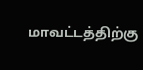மாவட்டத்திற்கு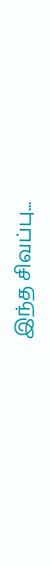இந்த சிவப்பு...